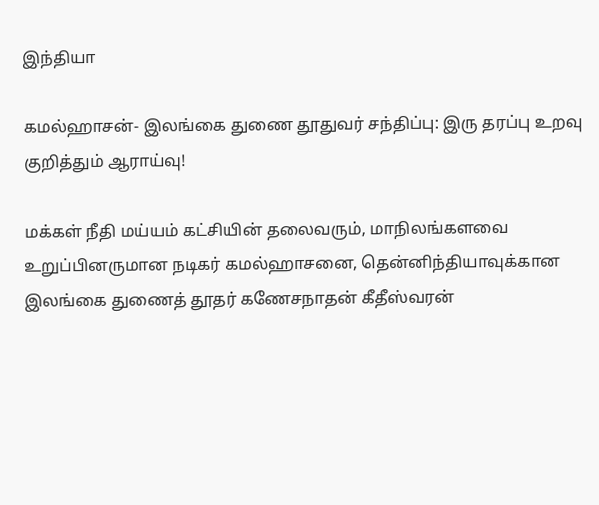இந்தியா

கமல்ஹாசன்- இலங்கை துணை தூதுவர் சந்திப்பு: இரு தரப்பு உறவு குறித்தும் ஆராய்வு!

மக்கள் நீதி மய்யம் கட்சியின் தலைவரும், மாநிலங்களவை உறுப்பினருமான நடிகர் கமல்ஹாசனை, தென்னிந்தியாவுக்கான இலங்கை துணைத் தூதர் கணேசநாதன் கீதீஸ்வரன்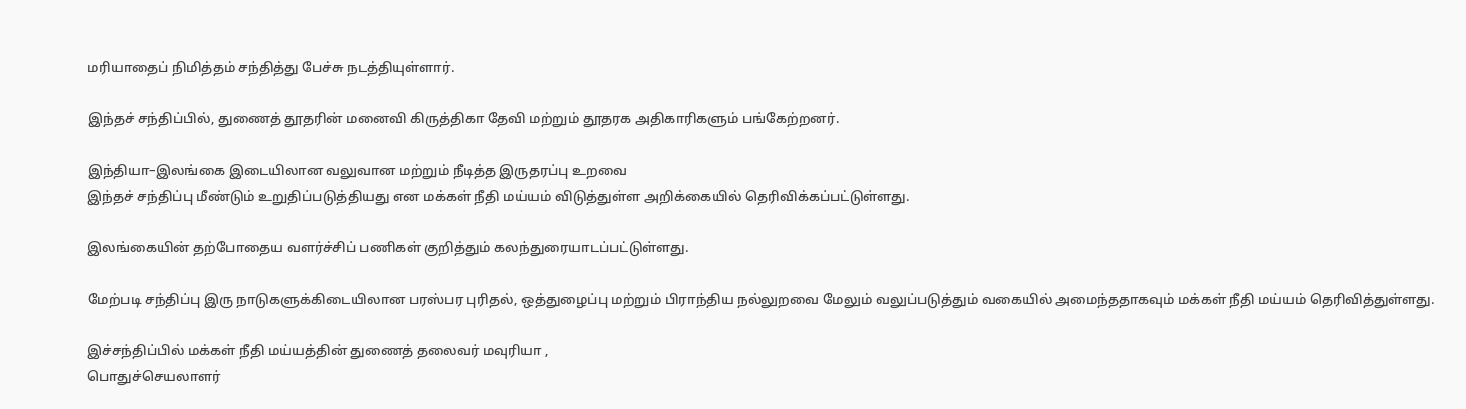மரியாதைப் நிமித்தம் சந்தித்து பேச்சு நடத்தியுள்ளார்.

இந்தச் சந்திப்பில், துணைத் தூதரின் மனைவி கிருத்திகா தேவி மற்றும் தூதரக அதிகாரிகளும் பங்கேற்றனர்.

இந்தியா–இலங்கை இடையிலான வலுவான மற்றும் நீடித்த இருதரப்பு உறவை
இந்தச் சந்திப்பு மீண்டும் உறுதிப்படுத்தியது என மக்கள் நீதி மய்யம் விடுத்துள்ள அறிக்கையில் தெரிவிக்கப்பட்டுள்ளது.

இலங்கையின் தற்போதைய வளர்ச்சிப் பணிகள் குறித்தும் கலந்துரையாடப்பட்டுள்ளது.

மேற்படி சந்திப்பு இரு நாடுகளுக்கிடையிலான பரஸ்பர புரிதல், ஒத்துழைப்பு மற்றும் பிராந்திய நல்லுறவை மேலும் வலுப்படுத்தும் வகையில் அமைந்ததாகவும் மக்கள் நீதி மய்யம் தெரிவித்துள்ளது.

இச்சந்திப்பில் மக்கள் நீதி மய்யத்தின் துணைத் தலைவர் மவுரியா ,
பொதுச்செயலாளர்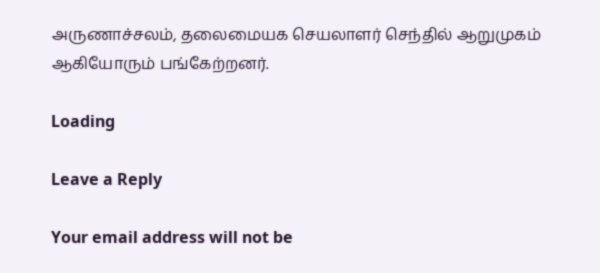அருணாச்சலம், தலைமையக செயலாளர் செந்தில் ஆறுமுகம்
ஆகியோரும் பங்கேற்றனர்.

Loading

Leave a Reply

Your email address will not be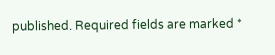published. Required fields are marked *